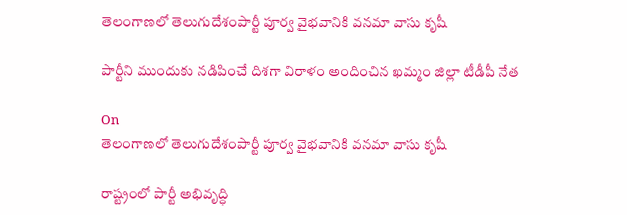తెలంగాణలో తెలుగుదేశంపార్టీ పూర్వ వైభవానికి వనమా వాసు కృషీ

పార్టీని ముందుకు నడిపించే దిశగా విరాళం అందించిన ఖమ్మం జిల్లా టీడీపీ నేత

On
తెలంగాణలో తెలుగుదేశంపార్టీ పూర్వ వైభవానికి వనమా వాసు కృషీ

రాష్ట్రంలో పార్టీ అభివృద్ధి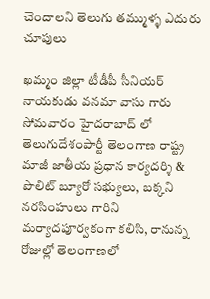చెందాలని తెలుగు తమ్ముళ్ళ ఎదురు చూపులు

ఖమ్మం జిల్లా టీడీపీ సీనియర్ నాయకుడు వనమా వాసు గారు సోమవారం హైదరాబాద్ లో తెలుగుదేశంపార్టీ తెలంగాణ రాష్ట్ర  మాజీ జాతీయ ప్రధాన కార్యదర్శి & పొలిట్ బ్యూరో సభ్యులు, బక్కని నరసింహులు గారిని  మర్యాదపూర్వకంగా కలిసి, రానున్న రోజుల్లో తెలంగాణలో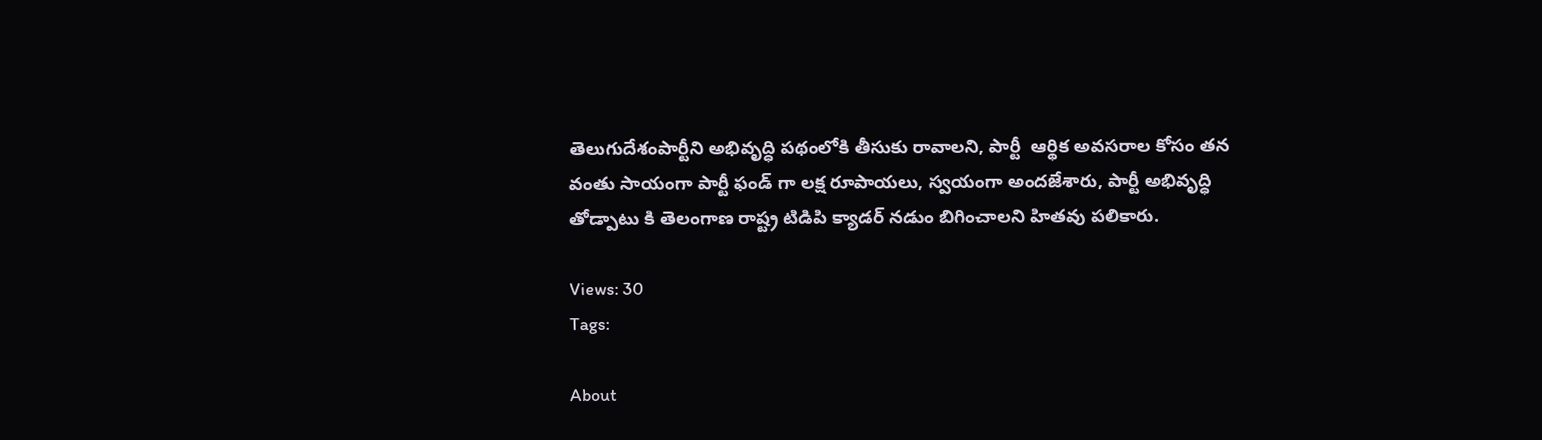తెలుగుదేశంపార్టీని అభివృద్ధి పథంలోకి తీసుకు రావాలని, పార్టీ  ఆర్థిక అవసరాల కోసం తన వంతు సాయంగా పార్టీ ఫండ్ గా లక్ష రూపాయలు, స్వయంగా అందజేశారు, పార్టీ అభివృద్ధి తోడ్పాటు కి తెలంగాణ రాష్ట్ర టిడిపి క్యాడర్ నడుం బిగించాలని హితవు పలికారు.

Views: 30
Tags:

About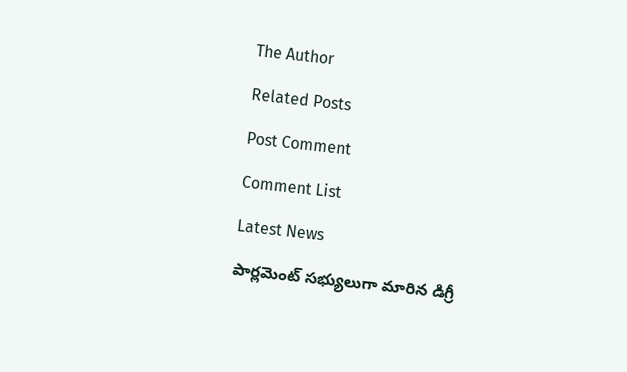The Author

Related Posts

Post Comment

Comment List

Latest News

పార్లమెంట్ సభ్యులుగా మారిన డిగ్రీ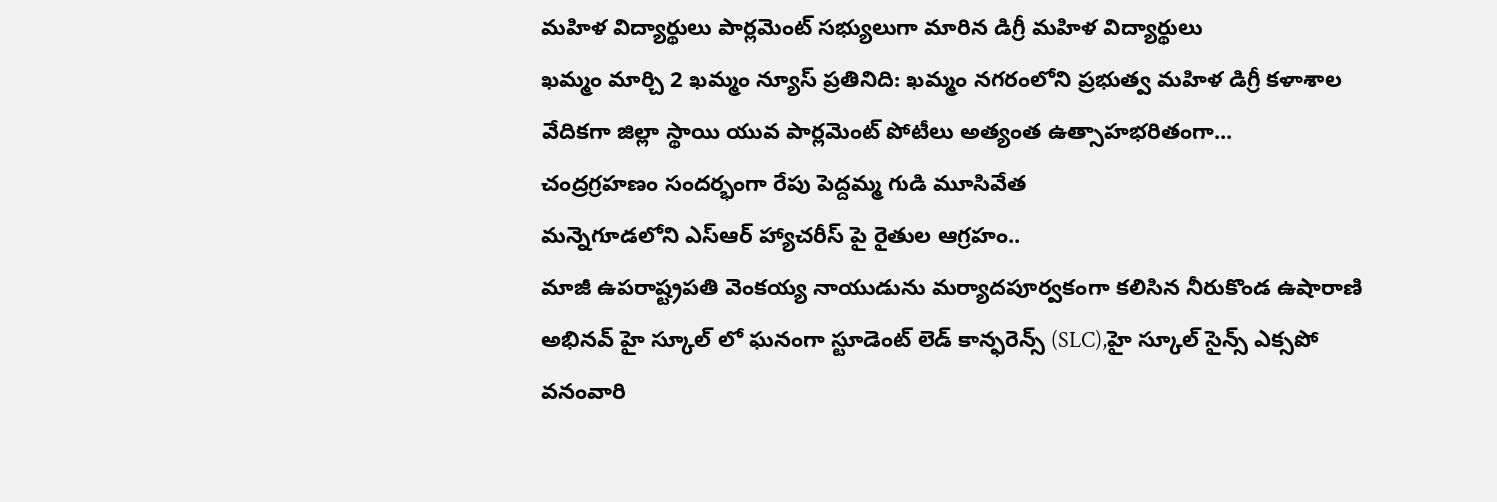మహిళ విద్యార్థులు పార్లమెంట్ సభ్యులుగా మారిన డిగ్రీ మహిళ విద్యార్థులు
ఖమ్మం మార్చి 2 ఖమ్మం న్యూస్ ప్రతినిది: ఖమ్మం నగరంలోని ప్రభుత్వ మహిళ డిగ్రీ కళాశాల వేదికగా జిల్లా స్థాయి యువ పార్లమెంట్ పోటీలు అత్యంత ఉత్సాహభరితంగా...
చంద్రగ్రహణం సందర్భంగా రేపు పెద్దమ్మ గుడి మూసివేత
మన్నెగూడలోని ఎస్ఆర్ హ్యాచరీస్ పై రైతుల ఆగ్రహం..
మాజీ ఉపరాష్ట్రపతి వెంకయ్య నాయుడును మర్యాదపూర్వకంగా కలిసిన నీరుకొండ ఉషారాణి
అభినవ్ హై స్కూల్ లో ఘనంగా స్టూడెంట్ లెడ్ కాన్ఫరెన్స్ (SLC),హై స్కూల్ సైన్స్ ఎక్సపో
వనంవారి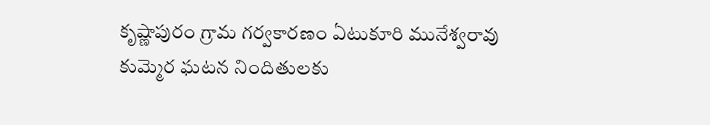కృష్ణాపురం గ్రామ గర్వకారణం ఏటుకూరి మునేశ్వరావు
కుమ్మెర ఘటన నిందితులకు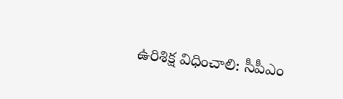ఉరిశిక్ష విధించాలి: సీపీఎం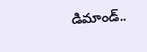డిమాండ్..